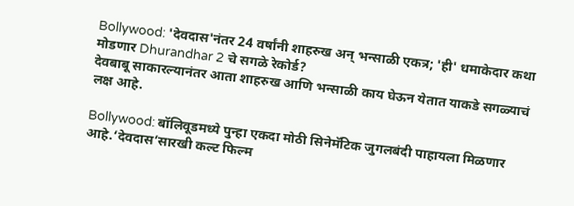Bollywood: 'देवदास'नंतर 24 वर्षांनी शाहरुख अन् भन्साळी एकत्र; 'ही' धमाकेदार कथा मोडणार Dhurandhar 2 चे सगळे रेकोर्ड?
देवबाबू साकारल्यानंतर आता शाहरुख आणि भन्साळी काय घेऊन येतात याकडे सगळ्याचं लक्ष आहे.

Bollywood: बॉलिवूडमध्ये पुन्हा एकदा मोठी सिनेमॅटिक जुगलबंदी पाहायला मिळणार आहे.‘देवदास’सारखी कल्ट फिल्म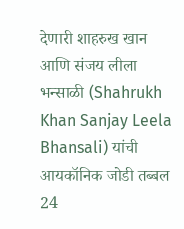देणारी शाहरुख खान आणि संजय लीला भन्साळी (Shahrukh Khan Sanjay Leela Bhansali) यांची आयकॉनिक जोडी तब्बल 24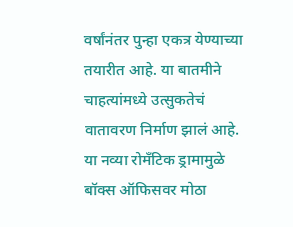वर्षांनंतर पुन्हा एकत्र येण्याच्या तयारीत आहे. या बातमीने चाहत्यांमध्ये उत्सुकतेचं वातावरण निर्माण झालं आहे. या नव्या रोमँटिक ड्रामामुळे बॉक्स ऑफिसवर मोठा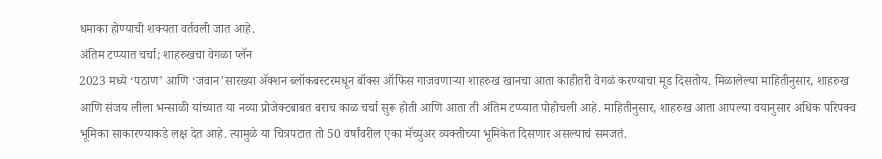धमाका होण्याची शक्यता वर्तवली जात आहे.
अंतिम टप्प्यात चर्चा; शाहरुखचा वेगळा प्लॅन
2023 मध्ये ‘पठाण’ आणि ‘जवान’सारख्या ॲक्शन ब्लॉकबस्टरमधून बॉक्स ऑफिस गाजवणाऱ्या शाहरुख खानचा आता काहीतरी वेगळं करण्याचा मूड दिसतोय. मिळालेल्या माहितीनुसार, शाहरुख आणि संजय लीला भन्साळी यांच्यात या नव्या प्रोजेक्टबाबत बराच काळ चर्चा सुरू होती आणि आता ती अंतिम टप्प्यात पोहोचली आहे. माहितीनुसार, शाहरुख आता आपल्या वयानुसार अधिक परिपक्व भूमिका साकारण्याकडे लक्ष देत आहे. त्यामुळे या चित्रपटात तो 50 वर्षांवरील एका मॅच्युअर व्यक्तीच्या भूमिकेत दिसणार असल्याचं समजतं.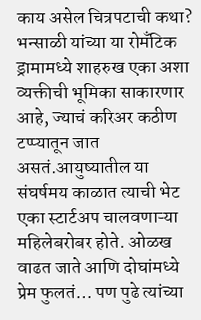काय असेल चित्रपटाची कथा?
भन्साळी यांच्या या रोमँटिक ड्रामामध्ये शाहरुख एका अशा व्यक्तीची भूमिका साकारणार आहे, ज्याचं करिअर कठीण टप्प्यातून जात असतं.आयुष्यातील या संघर्षमय काळात त्याची भेट एका स्टार्टअप चालवणाऱ्या महिलेबरोबर होते. ओळख वाढत जाते आणि दोघांमध्ये प्रेम फुलतं… पण पुढे त्यांच्या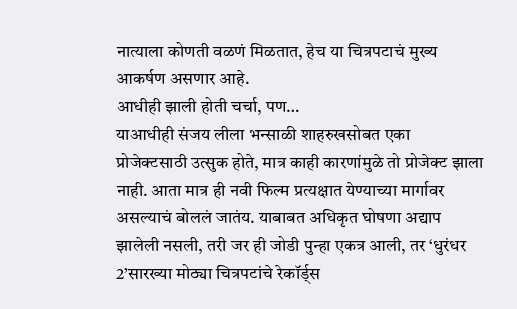नात्याला कोणती वळणं मिळतात, हेच या चित्रपटाचं मुख्य आकर्षण असणार आहे.
आधीही झाली होती चर्चा, पण…
याआधीही संजय लीला भन्साळी शाहरुखसोबत एका प्रोजेक्टसाठी उत्सुक होते, मात्र काही कारणांमुळे तो प्रोजेक्ट झाला नाही. आता मात्र ही नवी फिल्म प्रत्यक्षात येण्याच्या मार्गावर असल्याचं बोललं जातंय. याबाबत अधिकृत घोषणा अद्याप झालेली नसली, तरी जर ही जोडी पुन्हा एकत्र आली, तर ‘धुरंधर 2’सारख्या मोठ्या चित्रपटांचे रेकॉर्ड्स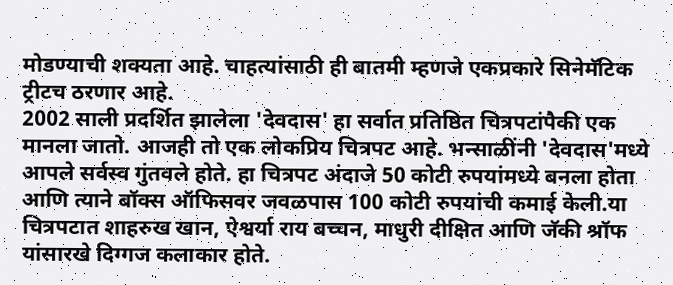मोडण्याची शक्यता आहे. चाहत्यांसाठी ही बातमी म्हणजे एकप्रकारे सिनेमॅटिक ट्रीटच ठरणार आहे.
2002 साली प्रदर्शित झालेला 'देवदास' हा सर्वात प्रतिष्ठित चित्रपटांपैकी एक मानला जातो. आजही तो एक लोकप्रिय चित्रपट आहे. भन्साळींनी 'देवदास'मध्ये आपले सर्वस्व गुंतवले होते. हा चित्रपट अंदाजे 50 कोटी रुपयांमध्ये बनला होता आणि त्याने बॉक्स ऑफिसवर जवळपास 100 कोटी रुपयांची कमाई केली.या चित्रपटात शाहरुख खान, ऐश्वर्या राय बच्चन, माधुरी दीक्षित आणि जॅकी श्रॉफ यांसारखे दिग्गज कलाकार होते.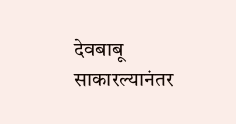देवबाबू साकारल्यानंतर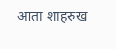आता शाहरुख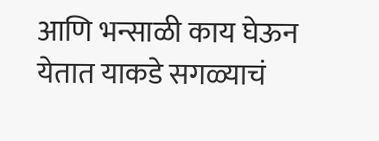आणि भन्साळी काय घेऊन येतात याकडे सगळ्याचं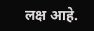लक्ष आहे.